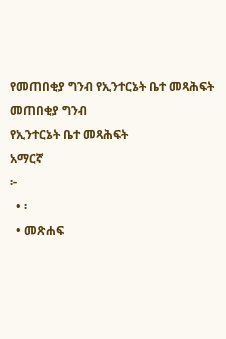የመጠበቂያ ግንብ የኢንተርኔት ቤተ መጻሕፍት
መጠበቂያ ግንብ
የኢንተርኔት ቤተ መጻሕፍት
አማርኛ
፦
  • ፡
  • መጽሐፍ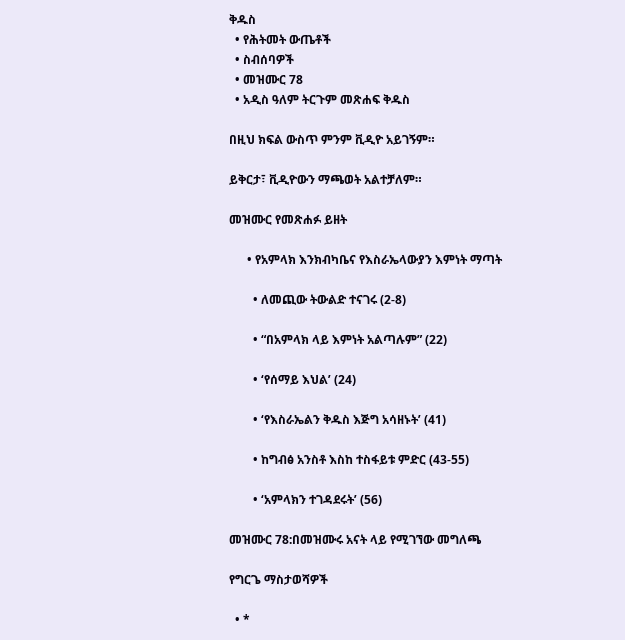ቅዱስ
  • የሕትመት ውጤቶች
  • ስብሰባዎች
  • መዝሙር 78
  • አዲስ ዓለም ትርጉም መጽሐፍ ቅዱስ

በዚህ ክፍል ውስጥ ምንም ቪዲዮ አይገኝም።

ይቅርታ፣ ቪዲዮውን ማጫወት አልተቻለም።

መዝሙር የመጽሐፉ ይዘት

      • የአምላክ እንክብካቤና የእስራኤላውያን እምነት ማጣት

        • ለመጪው ትውልድ ተናገሩ (2-8)

        • “በአምላክ ላይ እምነት አልጣሉም” (22)

        • ‘የሰማይ እህል’ (24)

        • ‘የእስራኤልን ቅዱስ እጅግ አሳዘኑት’ (41)

        • ከግብፅ አንስቶ እስከ ተስፋይቱ ምድር (43-55)

        • ‘አምላክን ተገዳደሩት’ (56)

መዝሙር 78:በመዝሙሩ አናት ላይ የሚገኘው መግለጫ

የግርጌ ማስታወሻዎች

  • *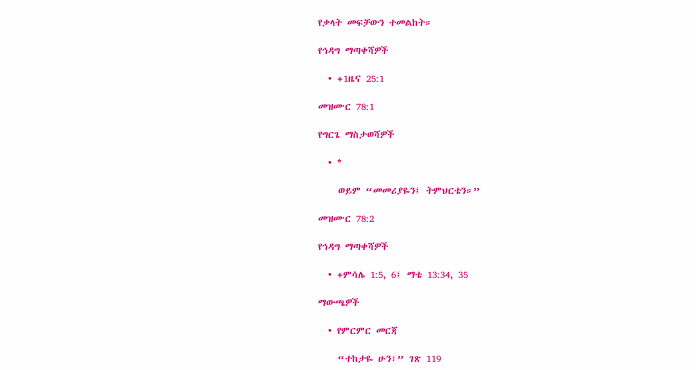የቃላት መፍቻውን ተመልከት።

የኅዳግ ማጣቀሻዎች

  • +1ዜና 25:1

መዝሙር 78:1

የግርጌ ማስታወሻዎች

  • *

    ወይም “መመሪያዬን፤ ትምህርቴን።”

መዝሙር 78:2

የኅዳግ ማጣቀሻዎች

  • +ምሳሌ 1:5, 6፤ ማቴ 13:34, 35

ማውጫዎች

  • የምርምር መርጃ

    “ተከታዬ ሁን፣” ገጽ 119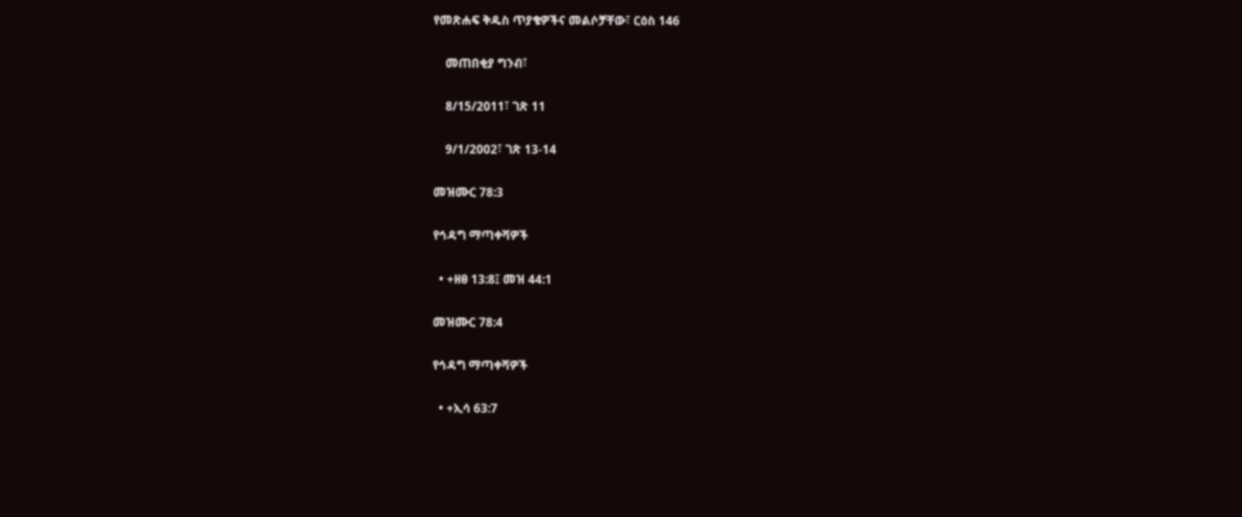የመጽሐፍ ቅዱስ ጥያቄዎችና መልሶቻቸው፣ ርዕስ 146

    መጠበቂያ ግንብ፣

    8/15/2011፣ ገጽ 11

    9/1/2002፣ ገጽ 13-14

መዝሙር 78:3

የኅዳግ ማጣቀሻዎች

  • +ዘፀ 13:8፤ መዝ 44:1

መዝሙር 78:4

የኅዳግ ማጣቀሻዎች

  • +ኢሳ 63:7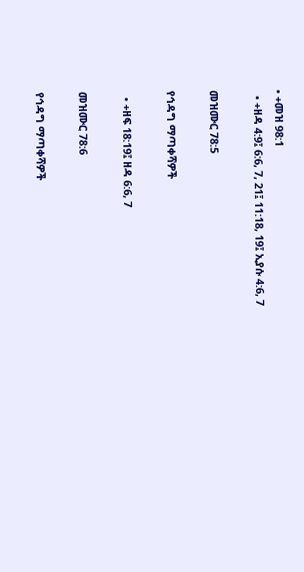• +መዝ 98:1
  • +ዘዳ 4:9፤ 6:6, 7, 21፤ 11:18, 19፤ ኢያሱ 4:6, 7

መዝሙር 78:5

የኅዳግ ማጣቀሻዎች

  • +ዘፍ 18:19፤ ዘዳ 6:6, 7

መዝሙር 78:6

የኅዳግ ማጣቀሻዎች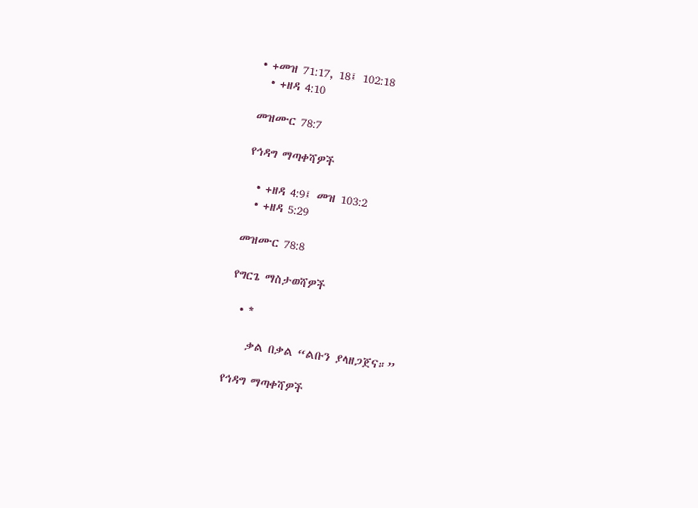• +መዝ 71:17, 18፤ 102:18
  • +ዘዳ 4:10

መዝሙር 78:7

የኅዳግ ማጣቀሻዎች

  • +ዘዳ 4:9፤ መዝ 103:2
  • +ዘዳ 5:29

መዝሙር 78:8

የግርጌ ማስታወሻዎች

  • *

    ቃል በቃል “ልቡን ያላዘጋጀና።”

የኅዳግ ማጣቀሻዎች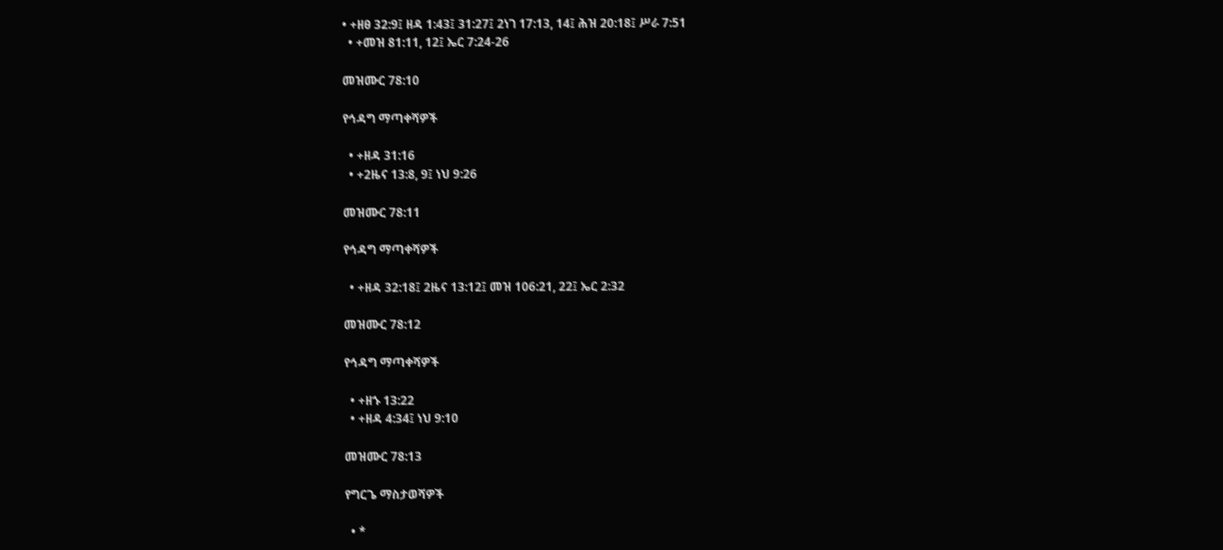• +ዘፀ 32:9፤ ዘዳ 1:43፤ 31:27፤ 2ነገ 17:13, 14፤ ሕዝ 20:18፤ ሥራ 7:51
  • +መዝ 81:11, 12፤ ኤር 7:24-26

መዝሙር 78:10

የኅዳግ ማጣቀሻዎች

  • +ዘዳ 31:16
  • +2ዜና 13:8, 9፤ ነህ 9:26

መዝሙር 78:11

የኅዳግ ማጣቀሻዎች

  • +ዘዳ 32:18፤ 2ዜና 13:12፤ መዝ 106:21, 22፤ ኤር 2:32

መዝሙር 78:12

የኅዳግ ማጣቀሻዎች

  • +ዘኁ 13:22
  • +ዘዳ 4:34፤ ነህ 9:10

መዝሙር 78:13

የግርጌ ማስታወሻዎች

  • *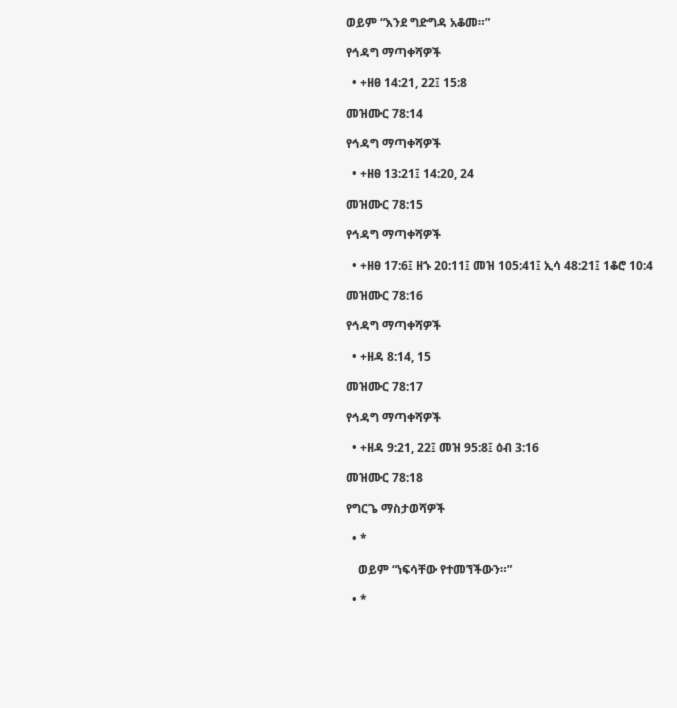ወይም “እንደ ግድግዳ አቆመ።”

የኅዳግ ማጣቀሻዎች

  • +ዘፀ 14:21, 22፤ 15:8

መዝሙር 78:14

የኅዳግ ማጣቀሻዎች

  • +ዘፀ 13:21፤ 14:20, 24

መዝሙር 78:15

የኅዳግ ማጣቀሻዎች

  • +ዘፀ 17:6፤ ዘኁ 20:11፤ መዝ 105:41፤ ኢሳ 48:21፤ 1ቆሮ 10:4

መዝሙር 78:16

የኅዳግ ማጣቀሻዎች

  • +ዘዳ 8:14, 15

መዝሙር 78:17

የኅዳግ ማጣቀሻዎች

  • +ዘዳ 9:21, 22፤ መዝ 95:8፤ ዕብ 3:16

መዝሙር 78:18

የግርጌ ማስታወሻዎች

  • *

    ወይም “ነፍሳቸው የተመኘችውን።”

  • *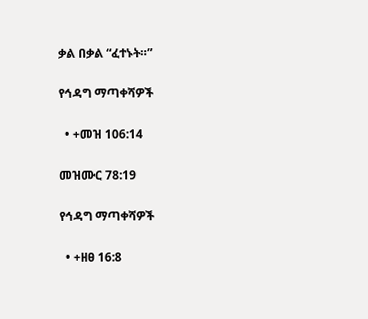ቃል በቃል “ፈተኑት።”

የኅዳግ ማጣቀሻዎች

  • +መዝ 106:14

መዝሙር 78:19

የኅዳግ ማጣቀሻዎች

  • +ዘፀ 16:8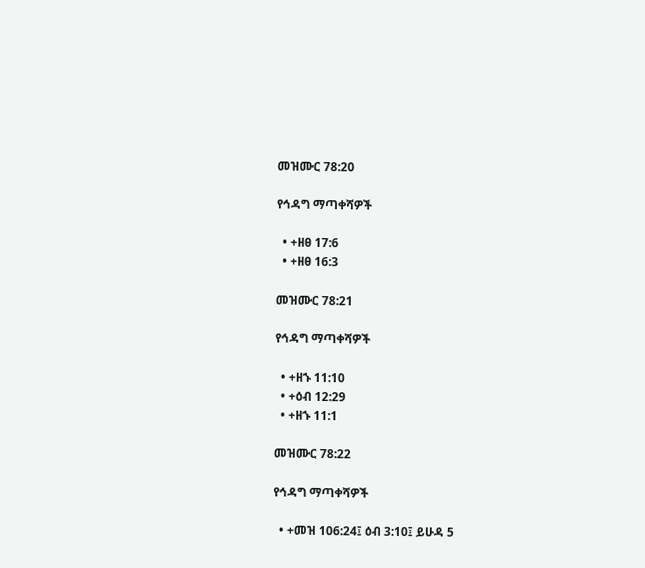መዝሙር 78:20

የኅዳግ ማጣቀሻዎች

  • +ዘፀ 17:6
  • +ዘፀ 16:3

መዝሙር 78:21

የኅዳግ ማጣቀሻዎች

  • +ዘኁ 11:10
  • +ዕብ 12:29
  • +ዘኁ 11:1

መዝሙር 78:22

የኅዳግ ማጣቀሻዎች

  • +መዝ 106:24፤ ዕብ 3:10፤ ይሁዳ 5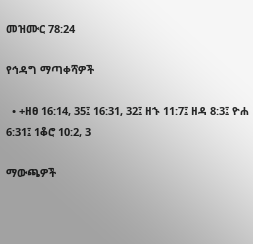መዝሙር 78:24

የኅዳግ ማጣቀሻዎች

  • +ዘፀ 16:14, 35፤ 16:31, 32፤ ዘኁ 11:7፤ ዘዳ 8:3፤ ዮሐ 6:31፤ 1ቆሮ 10:2, 3

ማውጫዎች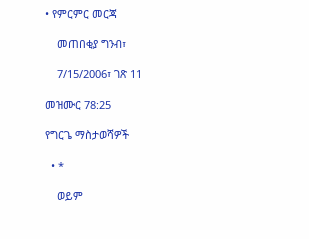• የምርምር መርጃ

    መጠበቂያ ግንብ፣

    7/15/2006፣ ገጽ 11

መዝሙር 78:25

የግርጌ ማስታወሻዎች

  • *

    ወይም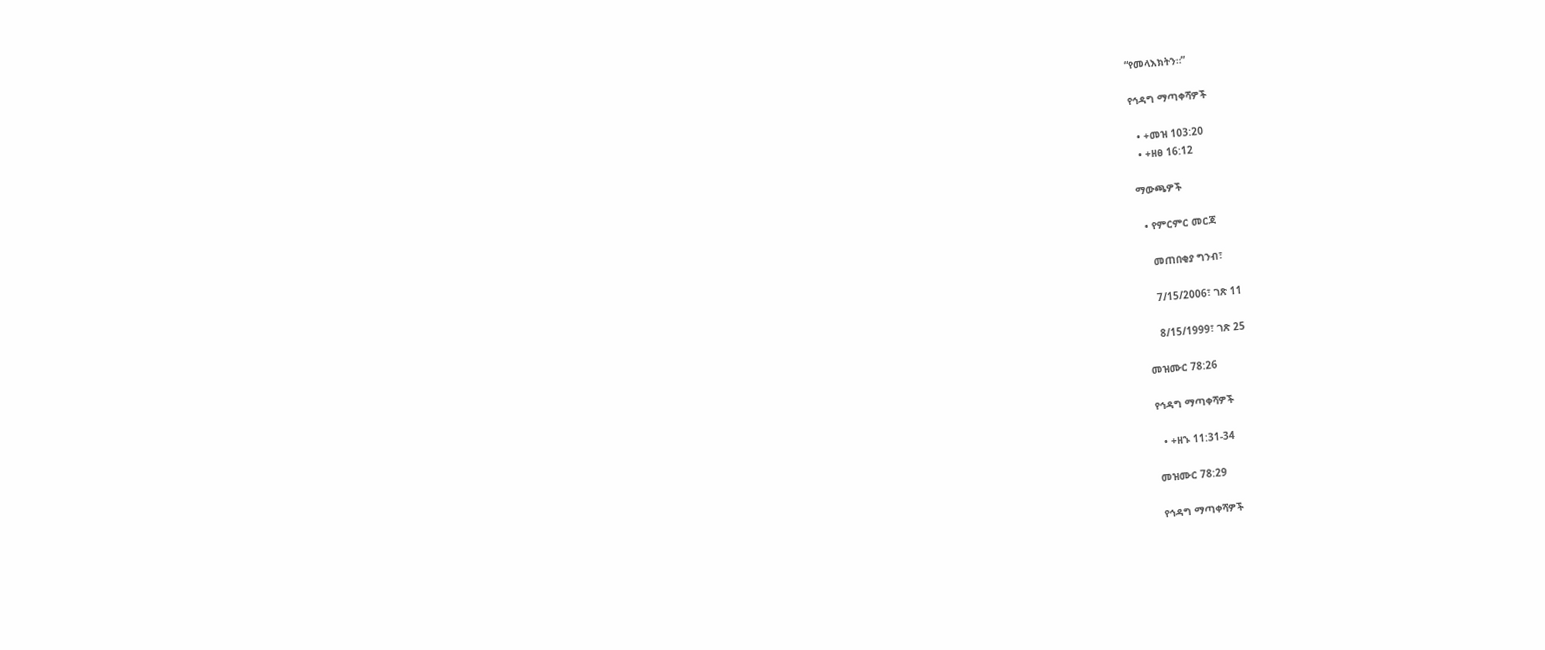“የመላእክትን።”

የኅዳግ ማጣቀሻዎች

  • +መዝ 103:20
  • +ዘፀ 16:12

ማውጫዎች

  • የምርምር መርጃ

    መጠበቂያ ግንብ፣

    7/15/2006፣ ገጽ 11

    8/15/1999፣ ገጽ 25

መዝሙር 78:26

የኅዳግ ማጣቀሻዎች

  • +ዘኁ 11:31-34

መዝሙር 78:29

የኅዳግ ማጣቀሻዎች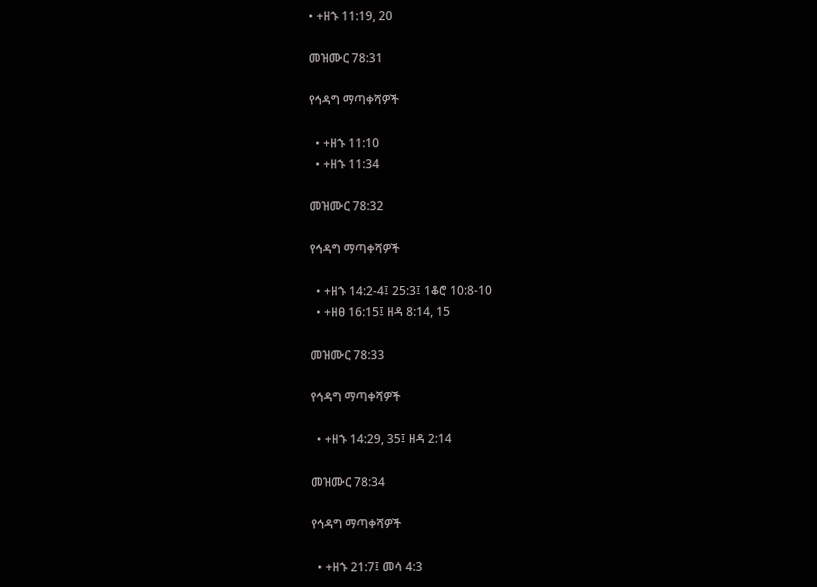• +ዘኁ 11:19, 20

መዝሙር 78:31

የኅዳግ ማጣቀሻዎች

  • +ዘኁ 11:10
  • +ዘኁ 11:34

መዝሙር 78:32

የኅዳግ ማጣቀሻዎች

  • +ዘኁ 14:2-4፤ 25:3፤ 1ቆሮ 10:8-10
  • +ዘፀ 16:15፤ ዘዳ 8:14, 15

መዝሙር 78:33

የኅዳግ ማጣቀሻዎች

  • +ዘኁ 14:29, 35፤ ዘዳ 2:14

መዝሙር 78:34

የኅዳግ ማጣቀሻዎች

  • +ዘኁ 21:7፤ መሳ 4:3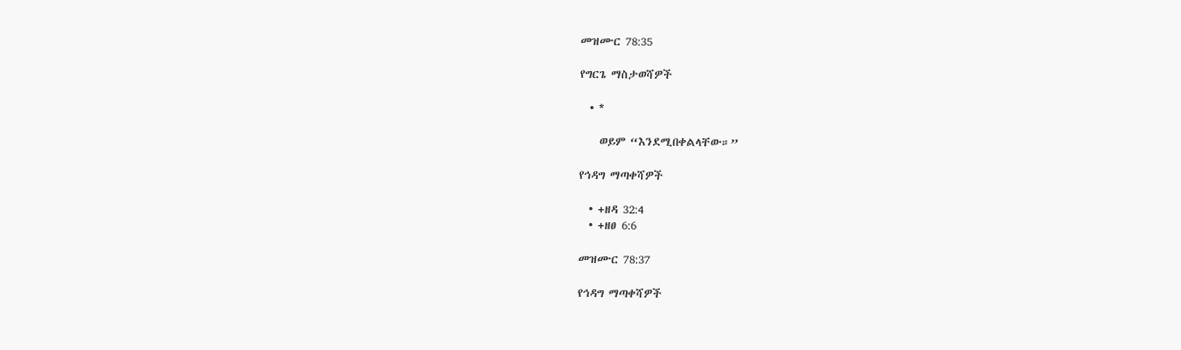መዝሙር 78:35

የግርጌ ማስታወሻዎች

  • *

    ወይም “እንደሚበቀልላቸው።”

የኅዳግ ማጣቀሻዎች

  • +ዘዳ 32:4
  • +ዘፀ 6:6

መዝሙር 78:37

የኅዳግ ማጣቀሻዎች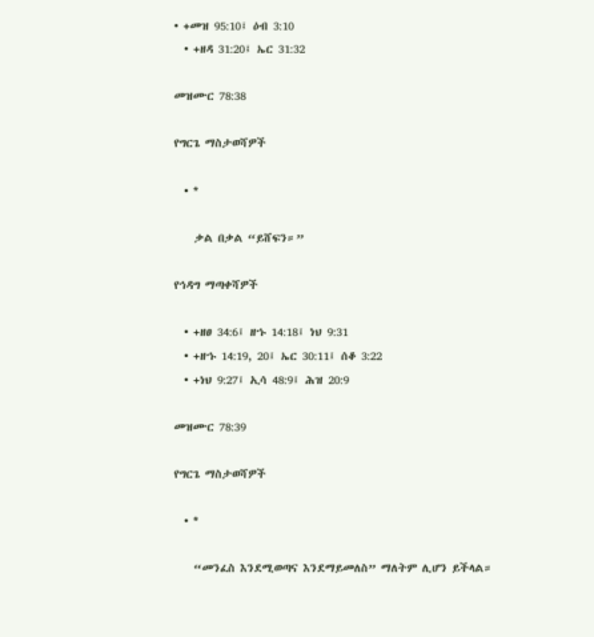• +መዝ 95:10፤ ዕብ 3:10
  • +ዘዳ 31:20፤ ኤር 31:32

መዝሙር 78:38

የግርጌ ማስታወሻዎች

  • *

    ቃል በቃል “ይሸፍን።”

የኅዳግ ማጣቀሻዎች

  • +ዘፀ 34:6፤ ዘኁ 14:18፤ ነህ 9:31
  • +ዘኁ 14:19, 20፤ ኤር 30:11፤ ሰቆ 3:22
  • +ነህ 9:27፤ ኢሳ 48:9፤ ሕዝ 20:9

መዝሙር 78:39

የግርጌ ማስታወሻዎች

  • *

    “መንፈስ እንደሚወጣና እንደማይመለስ” ማለትም ሊሆን ይችላል።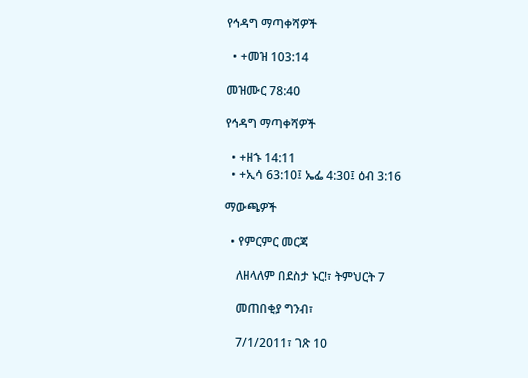የኅዳግ ማጣቀሻዎች

  • +መዝ 103:14

መዝሙር 78:40

የኅዳግ ማጣቀሻዎች

  • +ዘኁ 14:11
  • +ኢሳ 63:10፤ ኤፌ 4:30፤ ዕብ 3:16

ማውጫዎች

  • የምርምር መርጃ

    ለዘላለም በደስታ ኑር!፣ ትምህርት 7

    መጠበቂያ ግንብ፣

    7/1/2011፣ ገጽ 10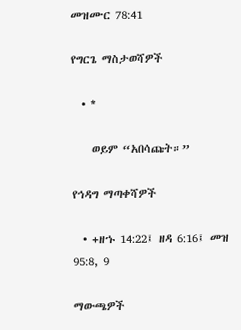መዝሙር 78:41

የግርጌ ማስታወሻዎች

  • *

    ወይም “አበሳጩት።”

የኅዳግ ማጣቀሻዎች

  • +ዘኁ 14:22፤ ዘዳ 6:16፤ መዝ 95:8, 9

ማውጫዎች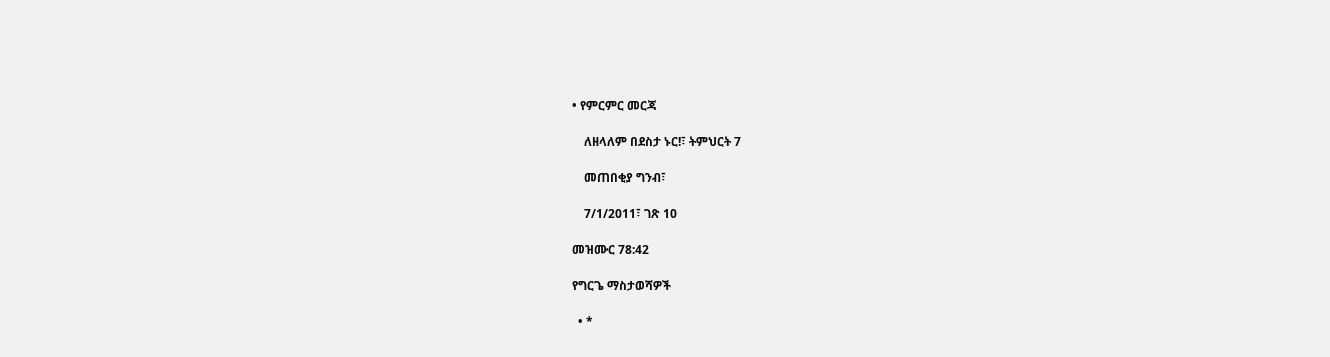• የምርምር መርጃ

    ለዘላለም በደስታ ኑር!፣ ትምህርት 7

    መጠበቂያ ግንብ፣

    7/1/2011፣ ገጽ 10

መዝሙር 78:42

የግርጌ ማስታወሻዎች

  • *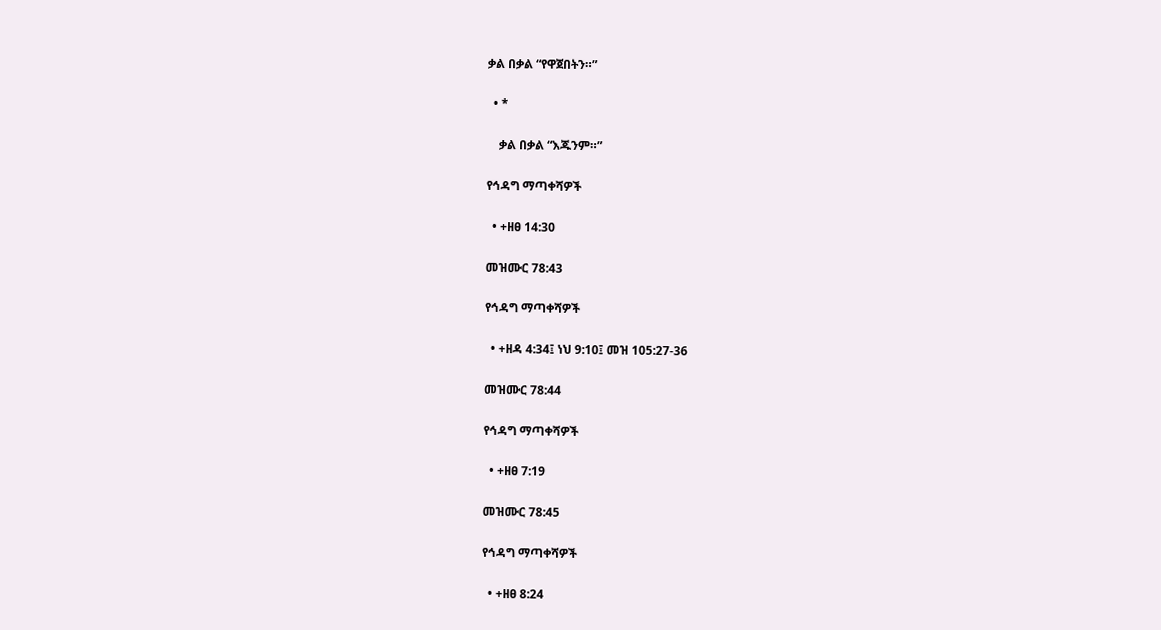ቃል በቃል “የዋጀበትን።”

  • *

    ቃል በቃል “እጁንም።”

የኅዳግ ማጣቀሻዎች

  • +ዘፀ 14:30

መዝሙር 78:43

የኅዳግ ማጣቀሻዎች

  • +ዘዳ 4:34፤ ነህ 9:10፤ መዝ 105:27-36

መዝሙር 78:44

የኅዳግ ማጣቀሻዎች

  • +ዘፀ 7:19

መዝሙር 78:45

የኅዳግ ማጣቀሻዎች

  • +ዘፀ 8:24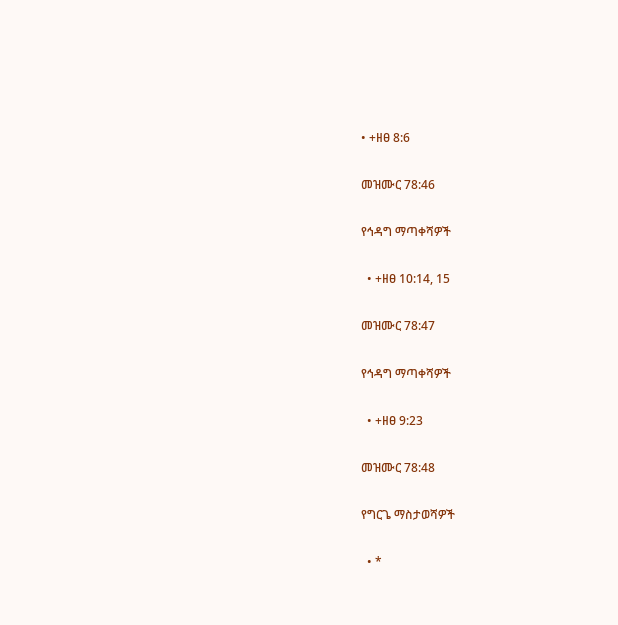• +ዘፀ 8:6

መዝሙር 78:46

የኅዳግ ማጣቀሻዎች

  • +ዘፀ 10:14, 15

መዝሙር 78:47

የኅዳግ ማጣቀሻዎች

  • +ዘፀ 9:23

መዝሙር 78:48

የግርጌ ማስታወሻዎች

  • *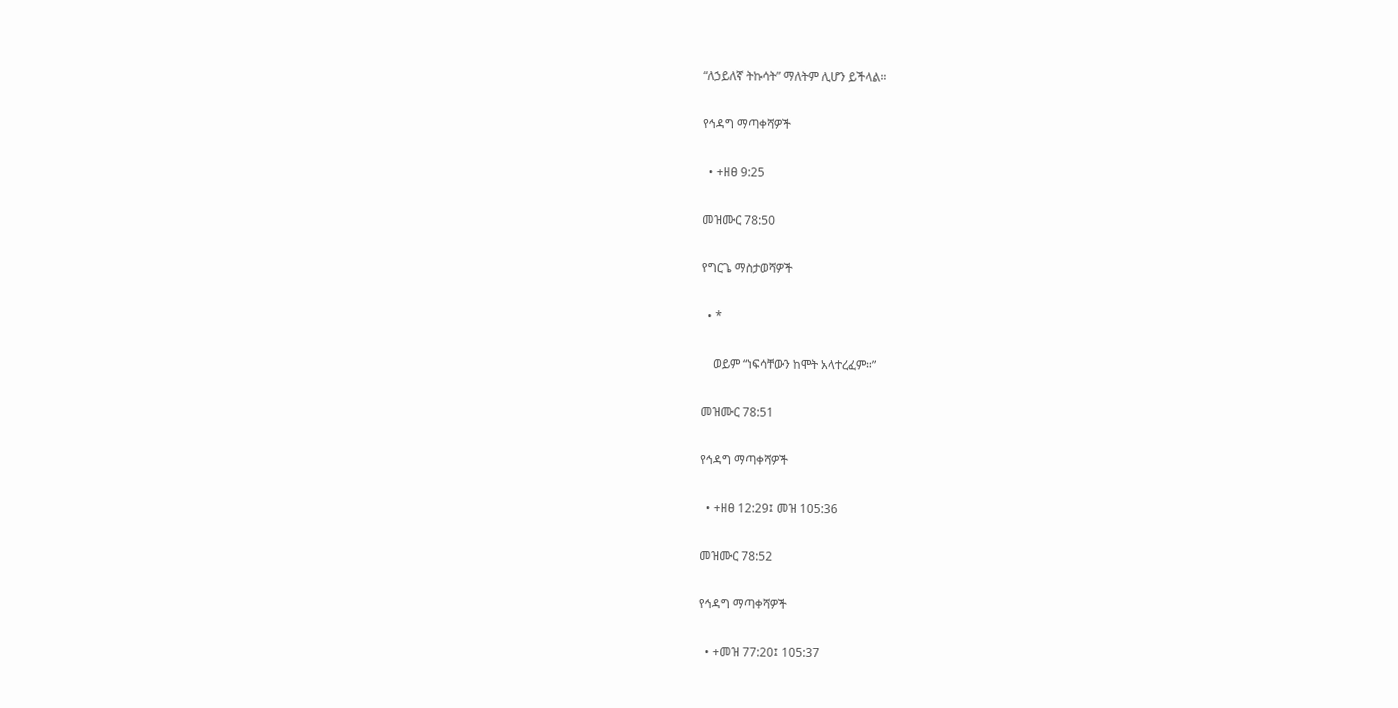“ለኃይለኛ ትኩሳት” ማለትም ሊሆን ይችላል።

የኅዳግ ማጣቀሻዎች

  • +ዘፀ 9:25

መዝሙር 78:50

የግርጌ ማስታወሻዎች

  • *

    ወይም “ነፍሳቸውን ከሞት አላተረፈም።”

መዝሙር 78:51

የኅዳግ ማጣቀሻዎች

  • +ዘፀ 12:29፤ መዝ 105:36

መዝሙር 78:52

የኅዳግ ማጣቀሻዎች

  • +መዝ 77:20፤ 105:37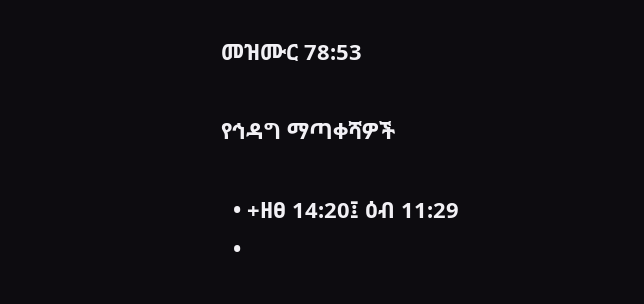መዝሙር 78:53

የኅዳግ ማጣቀሻዎች

  • +ዘፀ 14:20፤ ዕብ 11:29
  •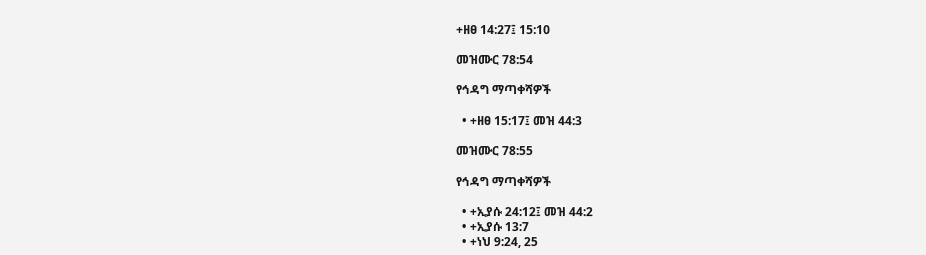+ዘፀ 14:27፤ 15:10

መዝሙር 78:54

የኅዳግ ማጣቀሻዎች

  • +ዘፀ 15:17፤ መዝ 44:3

መዝሙር 78:55

የኅዳግ ማጣቀሻዎች

  • +ኢያሱ 24:12፤ መዝ 44:2
  • +ኢያሱ 13:7
  • +ነህ 9:24, 25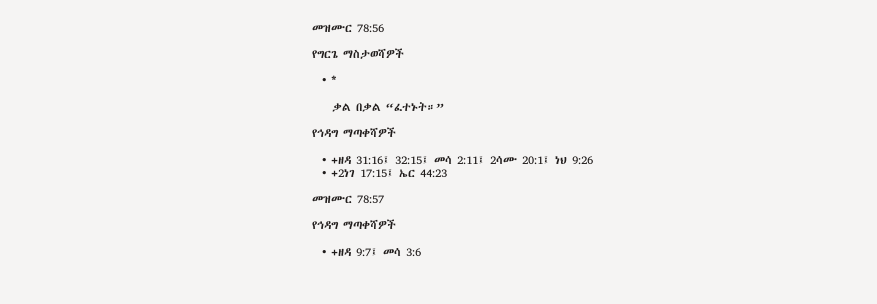መዝሙር 78:56

የግርጌ ማስታወሻዎች

  • *

    ቃል በቃል “ፈተኑት።”

የኅዳግ ማጣቀሻዎች

  • +ዘዳ 31:16፤ 32:15፤ መሳ 2:11፤ 2ሳሙ 20:1፤ ነህ 9:26
  • +2ነገ 17:15፤ ኤር 44:23

መዝሙር 78:57

የኅዳግ ማጣቀሻዎች

  • +ዘዳ 9:7፤ መሳ 3:6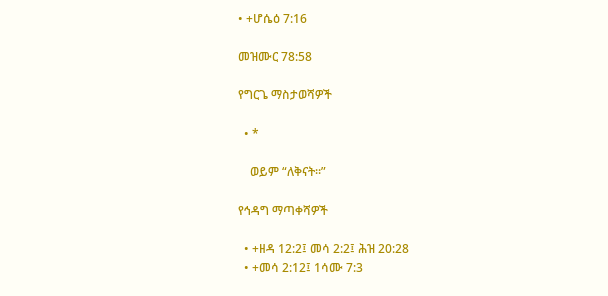• +ሆሴዕ 7:16

መዝሙር 78:58

የግርጌ ማስታወሻዎች

  • *

    ወይም “ለቅናት።”

የኅዳግ ማጣቀሻዎች

  • +ዘዳ 12:2፤ መሳ 2:2፤ ሕዝ 20:28
  • +መሳ 2:12፤ 1ሳሙ 7:3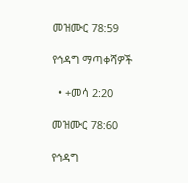መዝሙር 78:59

የኅዳግ ማጣቀሻዎች

  • +መሳ 2:20

መዝሙር 78:60

የኅዳግ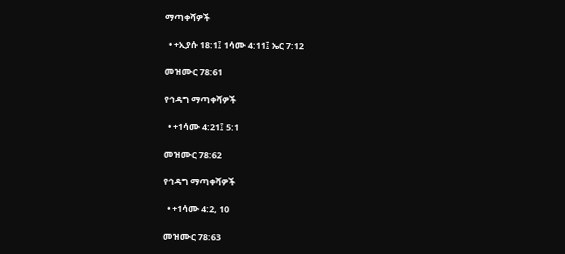ማጣቀሻዎች

  • +ኢያሱ 18:1፤ 1ሳሙ 4:11፤ ኤር 7:12

መዝሙር 78:61

የኅዳግ ማጣቀሻዎች

  • +1ሳሙ 4:21፤ 5:1

መዝሙር 78:62

የኅዳግ ማጣቀሻዎች

  • +1ሳሙ 4:2, 10

መዝሙር 78:63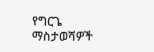የግርጌ ማስታወሻዎች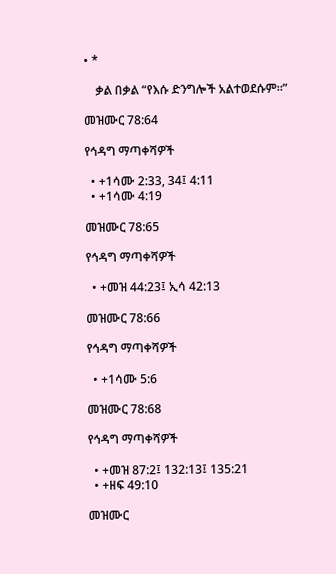• *

    ቃል በቃል “የእሱ ድንግሎች አልተወደሱም።”

መዝሙር 78:64

የኅዳግ ማጣቀሻዎች

  • +1ሳሙ 2:33, 34፤ 4:11
  • +1ሳሙ 4:19

መዝሙር 78:65

የኅዳግ ማጣቀሻዎች

  • +መዝ 44:23፤ ኢሳ 42:13

መዝሙር 78:66

የኅዳግ ማጣቀሻዎች

  • +1ሳሙ 5:6

መዝሙር 78:68

የኅዳግ ማጣቀሻዎች

  • +መዝ 87:2፤ 132:13፤ 135:21
  • +ዘፍ 49:10

መዝሙር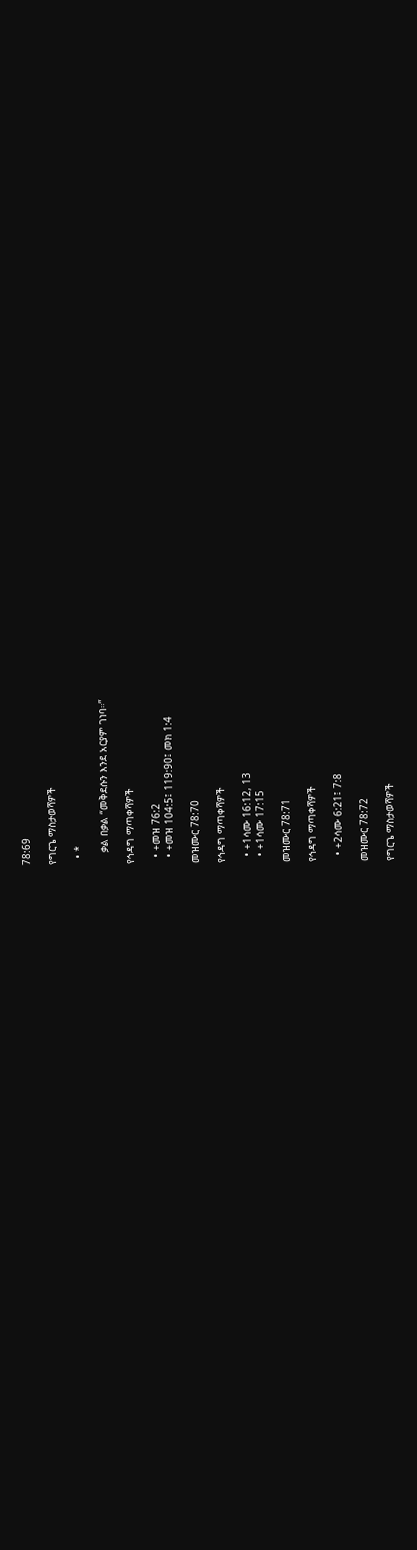78:69

የግርጌ ማስታወሻዎች

  • *

    ቃል በቃል “መቅደሱን እንደ አርያም ገነባ።”

የኅዳግ ማጣቀሻዎች

  • +መዝ 76:2
  • +መዝ 104:5፤ 119:90፤ መክ 1:4

መዝሙር 78:70

የኅዳግ ማጣቀሻዎች

  • +1ሳሙ 16:12, 13
  • +1ሳሙ 17:15

መዝሙር 78:71

የኅዳግ ማጣቀሻዎች

  • +2ሳሙ 6:21፤ 7:8

መዝሙር 78:72

የግርጌ ማስታወሻዎች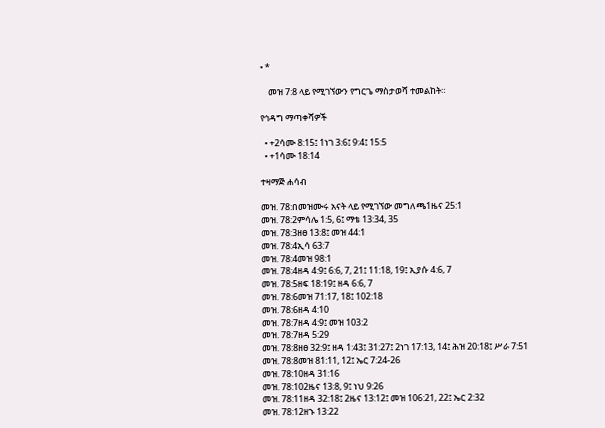• *

    መዝ 7:8 ላይ የሚገኘውን የግርጌ ማስታወሻ ተመልከት።

የኅዳግ ማጣቀሻዎች

  • +2ሳሙ 8:15፤ 1ነገ 3:6፤ 9:4፤ 15:5
  • +1ሳሙ 18:14

ተዛማጅ ሐሳብ

መዝ. 78:በመዝሙሩ አናት ላይ የሚገኘው መግለጫ1ዜና 25:1
መዝ. 78:2ምሳሌ 1:5, 6፤ ማቴ 13:34, 35
መዝ. 78:3ዘፀ 13:8፤ መዝ 44:1
መዝ. 78:4ኢሳ 63:7
መዝ. 78:4መዝ 98:1
መዝ. 78:4ዘዳ 4:9፤ 6:6, 7, 21፤ 11:18, 19፤ ኢያሱ 4:6, 7
መዝ. 78:5ዘፍ 18:19፤ ዘዳ 6:6, 7
መዝ. 78:6መዝ 71:17, 18፤ 102:18
መዝ. 78:6ዘዳ 4:10
መዝ. 78:7ዘዳ 4:9፤ መዝ 103:2
መዝ. 78:7ዘዳ 5:29
መዝ. 78:8ዘፀ 32:9፤ ዘዳ 1:43፤ 31:27፤ 2ነገ 17:13, 14፤ ሕዝ 20:18፤ ሥራ 7:51
መዝ. 78:8መዝ 81:11, 12፤ ኤር 7:24-26
መዝ. 78:10ዘዳ 31:16
መዝ. 78:102ዜና 13:8, 9፤ ነህ 9:26
መዝ. 78:11ዘዳ 32:18፤ 2ዜና 13:12፤ መዝ 106:21, 22፤ ኤር 2:32
መዝ. 78:12ዘኁ 13:22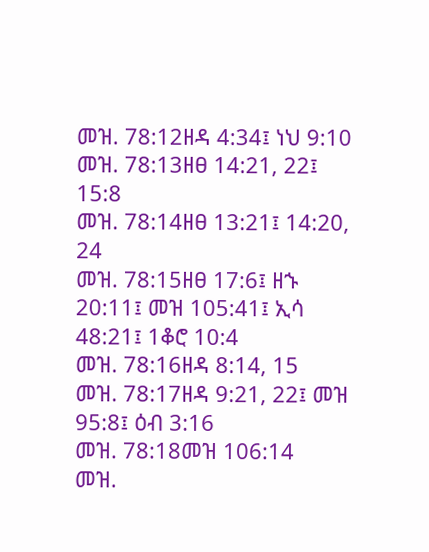መዝ. 78:12ዘዳ 4:34፤ ነህ 9:10
መዝ. 78:13ዘፀ 14:21, 22፤ 15:8
መዝ. 78:14ዘፀ 13:21፤ 14:20, 24
መዝ. 78:15ዘፀ 17:6፤ ዘኁ 20:11፤ መዝ 105:41፤ ኢሳ 48:21፤ 1ቆሮ 10:4
መዝ. 78:16ዘዳ 8:14, 15
መዝ. 78:17ዘዳ 9:21, 22፤ መዝ 95:8፤ ዕብ 3:16
መዝ. 78:18መዝ 106:14
መዝ.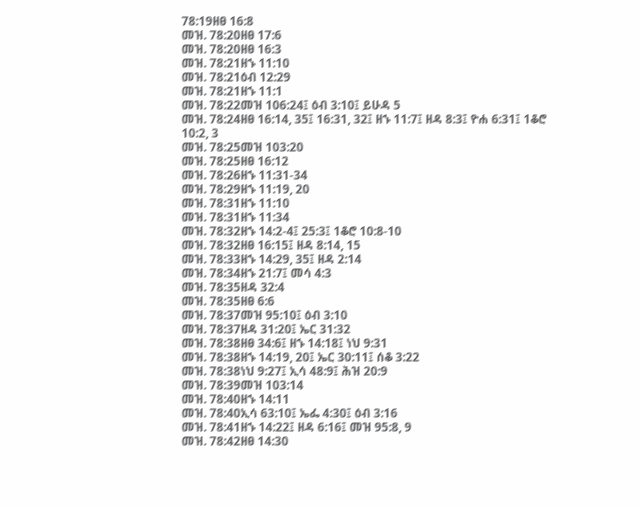78:19ዘፀ 16:8
መዝ. 78:20ዘፀ 17:6
መዝ. 78:20ዘፀ 16:3
መዝ. 78:21ዘኁ 11:10
መዝ. 78:21ዕብ 12:29
መዝ. 78:21ዘኁ 11:1
መዝ. 78:22መዝ 106:24፤ ዕብ 3:10፤ ይሁዳ 5
መዝ. 78:24ዘፀ 16:14, 35፤ 16:31, 32፤ ዘኁ 11:7፤ ዘዳ 8:3፤ ዮሐ 6:31፤ 1ቆሮ 10:2, 3
መዝ. 78:25መዝ 103:20
መዝ. 78:25ዘፀ 16:12
መዝ. 78:26ዘኁ 11:31-34
መዝ. 78:29ዘኁ 11:19, 20
መዝ. 78:31ዘኁ 11:10
መዝ. 78:31ዘኁ 11:34
መዝ. 78:32ዘኁ 14:2-4፤ 25:3፤ 1ቆሮ 10:8-10
መዝ. 78:32ዘፀ 16:15፤ ዘዳ 8:14, 15
መዝ. 78:33ዘኁ 14:29, 35፤ ዘዳ 2:14
መዝ. 78:34ዘኁ 21:7፤ መሳ 4:3
መዝ. 78:35ዘዳ 32:4
መዝ. 78:35ዘፀ 6:6
መዝ. 78:37መዝ 95:10፤ ዕብ 3:10
መዝ. 78:37ዘዳ 31:20፤ ኤር 31:32
መዝ. 78:38ዘፀ 34:6፤ ዘኁ 14:18፤ ነህ 9:31
መዝ. 78:38ዘኁ 14:19, 20፤ ኤር 30:11፤ ሰቆ 3:22
መዝ. 78:38ነህ 9:27፤ ኢሳ 48:9፤ ሕዝ 20:9
መዝ. 78:39መዝ 103:14
መዝ. 78:40ዘኁ 14:11
መዝ. 78:40ኢሳ 63:10፤ ኤፌ 4:30፤ ዕብ 3:16
መዝ. 78:41ዘኁ 14:22፤ ዘዳ 6:16፤ መዝ 95:8, 9
መዝ. 78:42ዘፀ 14:30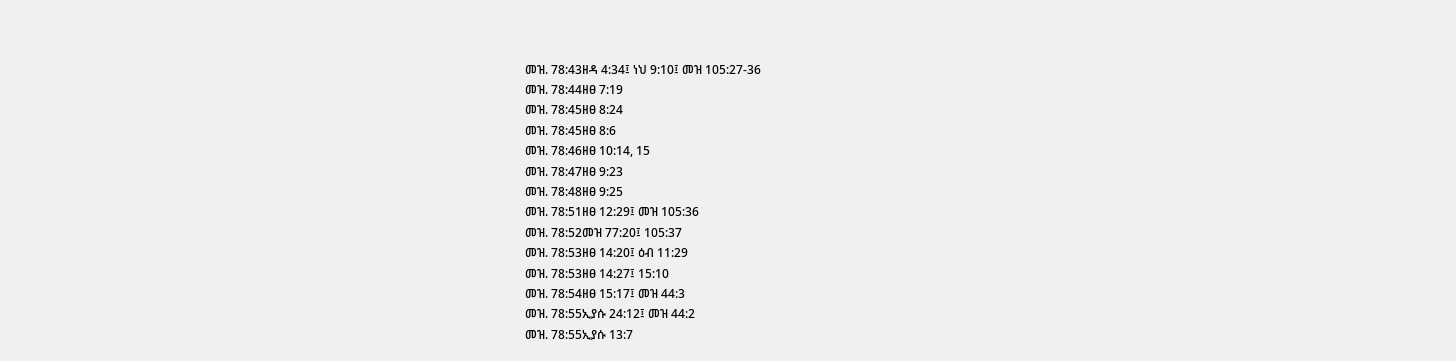መዝ. 78:43ዘዳ 4:34፤ ነህ 9:10፤ መዝ 105:27-36
መዝ. 78:44ዘፀ 7:19
መዝ. 78:45ዘፀ 8:24
መዝ. 78:45ዘፀ 8:6
መዝ. 78:46ዘፀ 10:14, 15
መዝ. 78:47ዘፀ 9:23
መዝ. 78:48ዘፀ 9:25
መዝ. 78:51ዘፀ 12:29፤ መዝ 105:36
መዝ. 78:52መዝ 77:20፤ 105:37
መዝ. 78:53ዘፀ 14:20፤ ዕብ 11:29
መዝ. 78:53ዘፀ 14:27፤ 15:10
መዝ. 78:54ዘፀ 15:17፤ መዝ 44:3
መዝ. 78:55ኢያሱ 24:12፤ መዝ 44:2
መዝ. 78:55ኢያሱ 13:7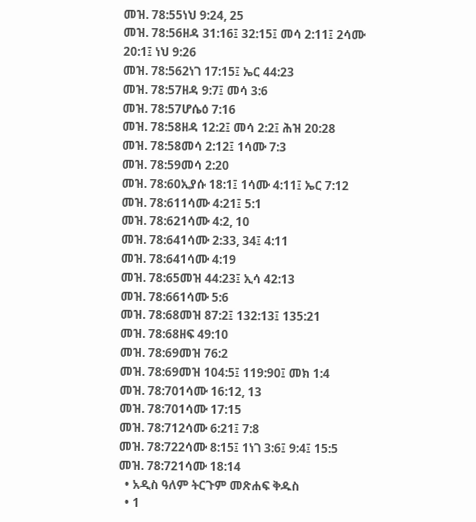መዝ. 78:55ነህ 9:24, 25
መዝ. 78:56ዘዳ 31:16፤ 32:15፤ መሳ 2:11፤ 2ሳሙ 20:1፤ ነህ 9:26
መዝ. 78:562ነገ 17:15፤ ኤር 44:23
መዝ. 78:57ዘዳ 9:7፤ መሳ 3:6
መዝ. 78:57ሆሴዕ 7:16
መዝ. 78:58ዘዳ 12:2፤ መሳ 2:2፤ ሕዝ 20:28
መዝ. 78:58መሳ 2:12፤ 1ሳሙ 7:3
መዝ. 78:59መሳ 2:20
መዝ. 78:60ኢያሱ 18:1፤ 1ሳሙ 4:11፤ ኤር 7:12
መዝ. 78:611ሳሙ 4:21፤ 5:1
መዝ. 78:621ሳሙ 4:2, 10
መዝ. 78:641ሳሙ 2:33, 34፤ 4:11
መዝ. 78:641ሳሙ 4:19
መዝ. 78:65መዝ 44:23፤ ኢሳ 42:13
መዝ. 78:661ሳሙ 5:6
መዝ. 78:68መዝ 87:2፤ 132:13፤ 135:21
መዝ. 78:68ዘፍ 49:10
መዝ. 78:69መዝ 76:2
መዝ. 78:69መዝ 104:5፤ 119:90፤ መክ 1:4
መዝ. 78:701ሳሙ 16:12, 13
መዝ. 78:701ሳሙ 17:15
መዝ. 78:712ሳሙ 6:21፤ 7:8
መዝ. 78:722ሳሙ 8:15፤ 1ነገ 3:6፤ 9:4፤ 15:5
መዝ. 78:721ሳሙ 18:14
  • አዲስ ዓለም ትርጉም መጽሐፍ ቅዱስ
  • 1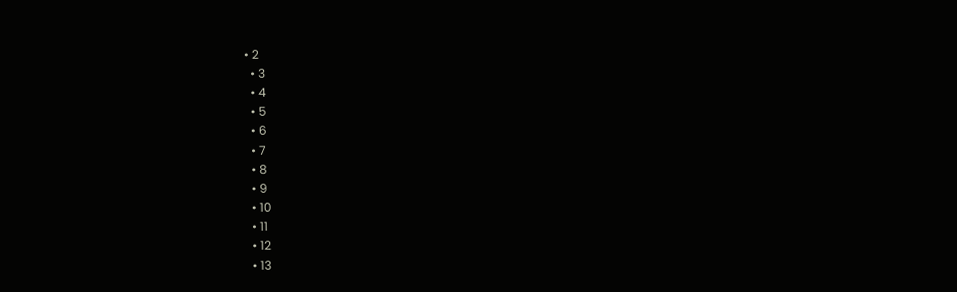• 2
  • 3
  • 4
  • 5
  • 6
  • 7
  • 8
  • 9
  • 10
  • 11
  • 12
  • 13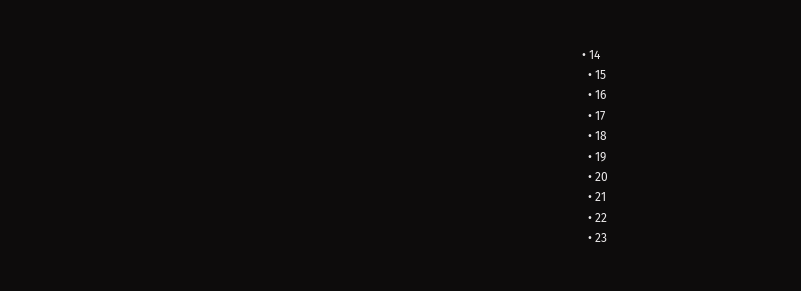• 14
  • 15
  • 16
  • 17
  • 18
  • 19
  • 20
  • 21
  • 22
  • 23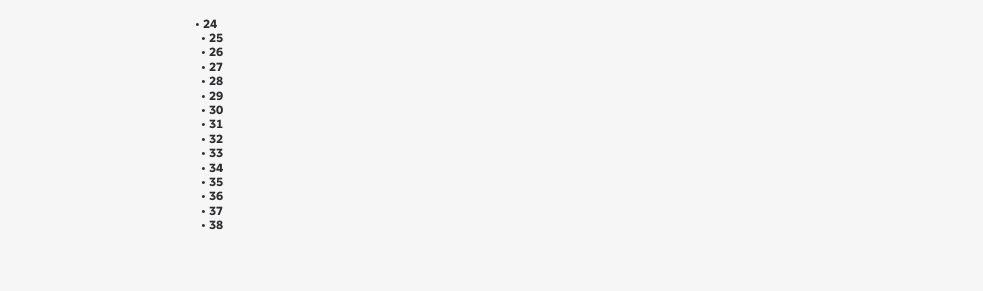• 24
  • 25
  • 26
  • 27
  • 28
  • 29
  • 30
  • 31
  • 32
  • 33
  • 34
  • 35
  • 36
  • 37
  • 38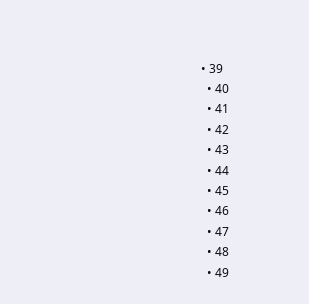• 39
  • 40
  • 41
  • 42
  • 43
  • 44
  • 45
  • 46
  • 47
  • 48
  • 49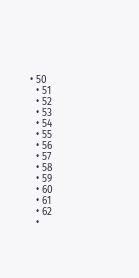• 50
  • 51
  • 52
  • 53
  • 54
  • 55
  • 56
  • 57
  • 58
  • 59
  • 60
  • 61
  • 62
  •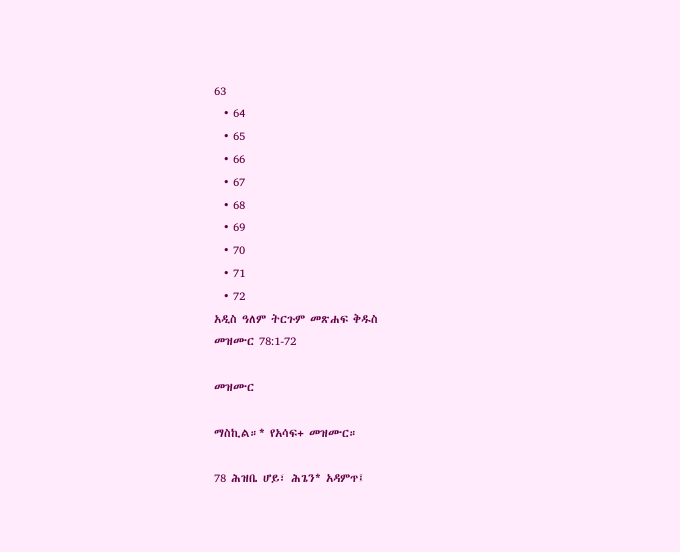63
  • 64
  • 65
  • 66
  • 67
  • 68
  • 69
  • 70
  • 71
  • 72
አዲስ ዓለም ትርጉም መጽሐፍ ቅዱስ
መዝሙር 78:1-72

መዝሙር

ማስኪል።* የአሳፍ+ መዝሙር።

78 ሕዝቤ ሆይ፣ ሕጌን* አዳምጥ፤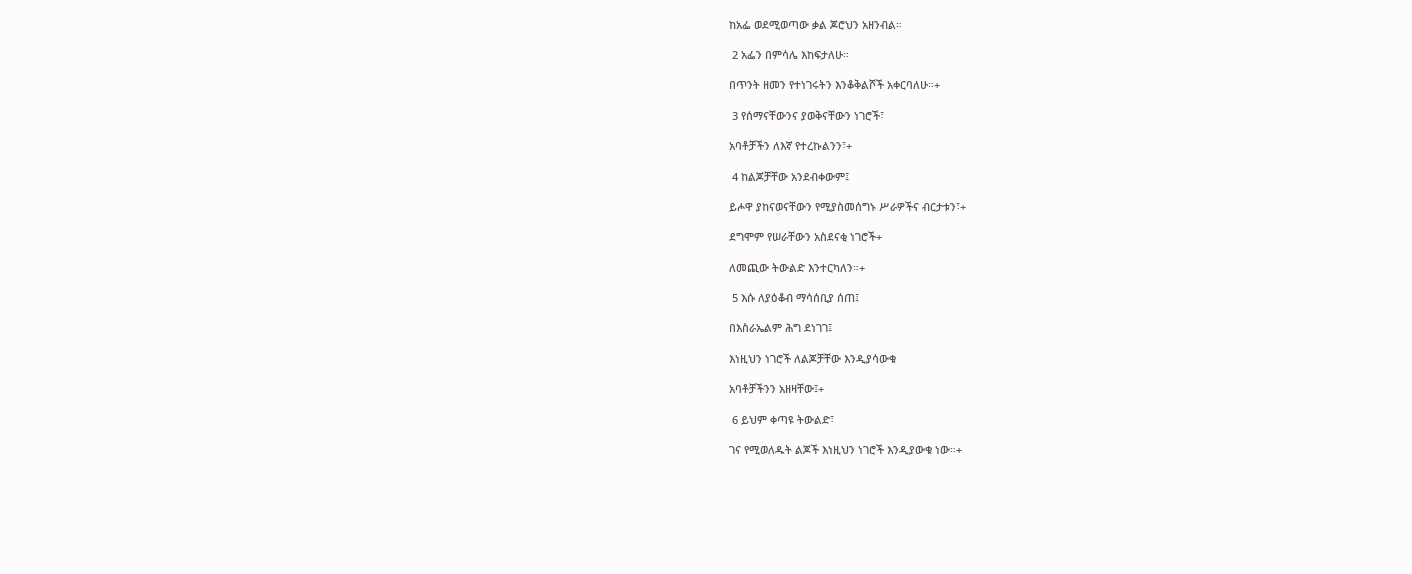ከአፌ ወደሚወጣው ቃል ጆሮህን አዘንብል።

 2 አፌን በምሳሌ እከፍታለሁ።

በጥንት ዘመን የተነገሩትን እንቆቅልሾች አቀርባለሁ።+

 3 የሰማናቸውንና ያወቅናቸውን ነገሮች፣

አባቶቻችን ለእኛ የተረኩልንን፣+

 4 ከልጆቻቸው አንደብቀውም፤

ይሖዋ ያከናወናቸውን የሚያስመሰግኑ ሥራዎችና ብርታቱን፣+

ደግሞም የሠራቸውን አስደናቂ ነገሮች+

ለመጪው ትውልድ እንተርካለን።+

 5 እሱ ለያዕቆብ ማሳሰቢያ ሰጠ፤

በእስራኤልም ሕግ ደነገገ፤

እነዚህን ነገሮች ለልጆቻቸው እንዲያሳውቁ

አባቶቻችንን አዘዛቸው፤+

 6 ይህም ቀጣዩ ትውልድ፣

ገና የሚወለዱት ልጆች እነዚህን ነገሮች እንዲያውቁ ነው።+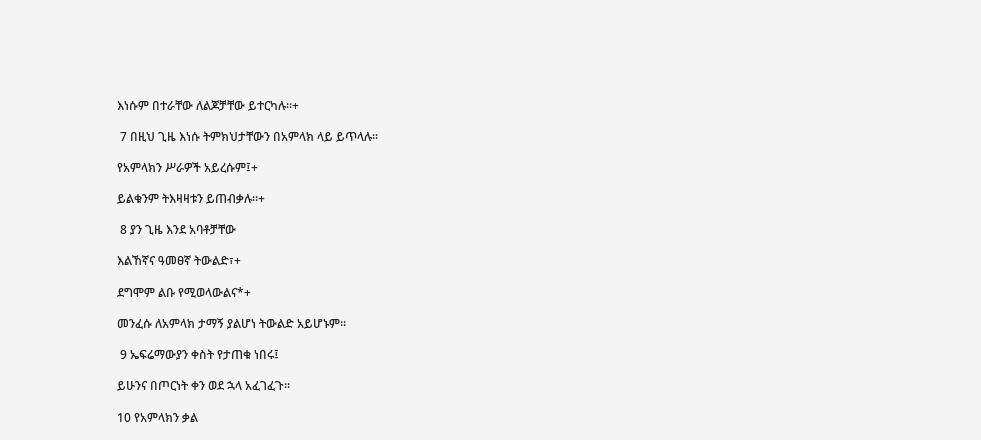እነሱም በተራቸው ለልጆቻቸው ይተርካሉ።+

 7 በዚህ ጊዜ እነሱ ትምክህታቸውን በአምላክ ላይ ይጥላሉ።

የአምላክን ሥራዎች አይረሱም፤+

ይልቁንም ትእዛዛቱን ይጠብቃሉ።+

 8 ያን ጊዜ እንደ አባቶቻቸው

እልኸኛና ዓመፀኛ ትውልድ፣+

ደግሞም ልቡ የሚወላውልና*+

መንፈሱ ለአምላክ ታማኝ ያልሆነ ትውልድ አይሆኑም።

 9 ኤፍሬማውያን ቀስት የታጠቁ ነበሩ፤

ይሁንና በጦርነት ቀን ወደ ኋላ አፈገፈጉ።

10 የአምላክን ቃል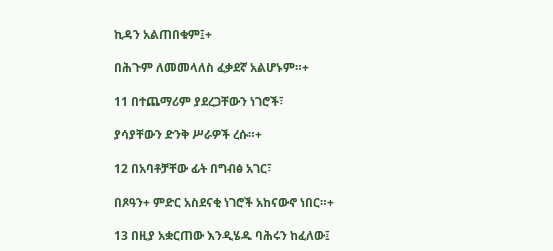ኪዳን አልጠበቁም፤+

በሕጉም ለመመላለስ ፈቃደኛ አልሆኑም።+

11 በተጨማሪም ያደረጋቸውን ነገሮች፣

ያሳያቸውን ድንቅ ሥራዎች ረሱ።+

12 በአባቶቻቸው ፊት በግብፅ አገር፣

በጾዓን+ ምድር አስደናቂ ነገሮች አከናውኖ ነበር።+

13 በዚያ አቋርጠው እንዲሄዱ ባሕሩን ከፈለው፤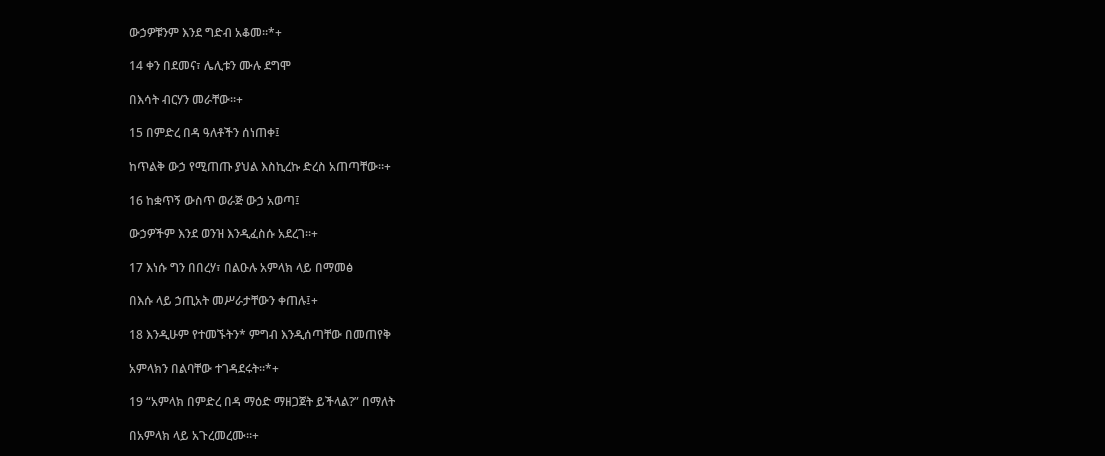ውኃዎቹንም እንደ ግድብ አቆመ።*+

14 ቀን በደመና፣ ሌሊቱን ሙሉ ደግሞ

በእሳት ብርሃን መራቸው።+

15 በምድረ በዳ ዓለቶችን ሰነጠቀ፤

ከጥልቅ ውኃ የሚጠጡ ያህል እስኪረኩ ድረስ አጠጣቸው።+

16 ከቋጥኝ ውስጥ ወራጅ ውኃ አወጣ፤

ውኃዎችም እንደ ወንዝ እንዲፈስሱ አደረገ።+

17 እነሱ ግን በበረሃ፣ በልዑሉ አምላክ ላይ በማመፅ

በእሱ ላይ ኃጢአት መሥራታቸውን ቀጠሉ፤+

18 እንዲሁም የተመኙትን* ምግብ እንዲሰጣቸው በመጠየቅ

አምላክን በልባቸው ተገዳደሩት።*+

19 “አምላክ በምድረ በዳ ማዕድ ማዘጋጀት ይችላል?” በማለት

በአምላክ ላይ አጉረመረሙ።+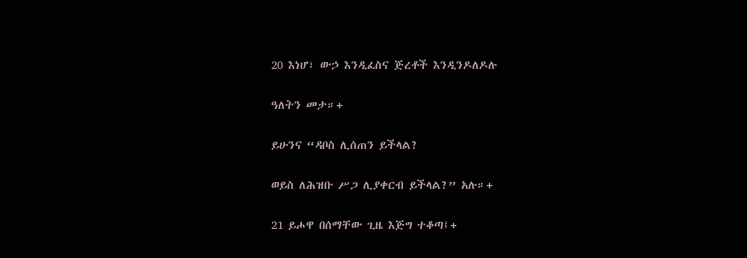20 እነሆ፣ ውኃ እንዲፈስና ጅረቶች እንዲንዶለዶሉ

ዓለትን መታ።+

ይሁንና “ዳቦስ ሊሰጠን ይችላል?

ወይስ ለሕዝቡ ሥጋ ሊያቀርብ ይችላል?” አሉ።+

21 ይሖዋ በሰማቸው ጊዜ እጅግ ተቆጣ፤+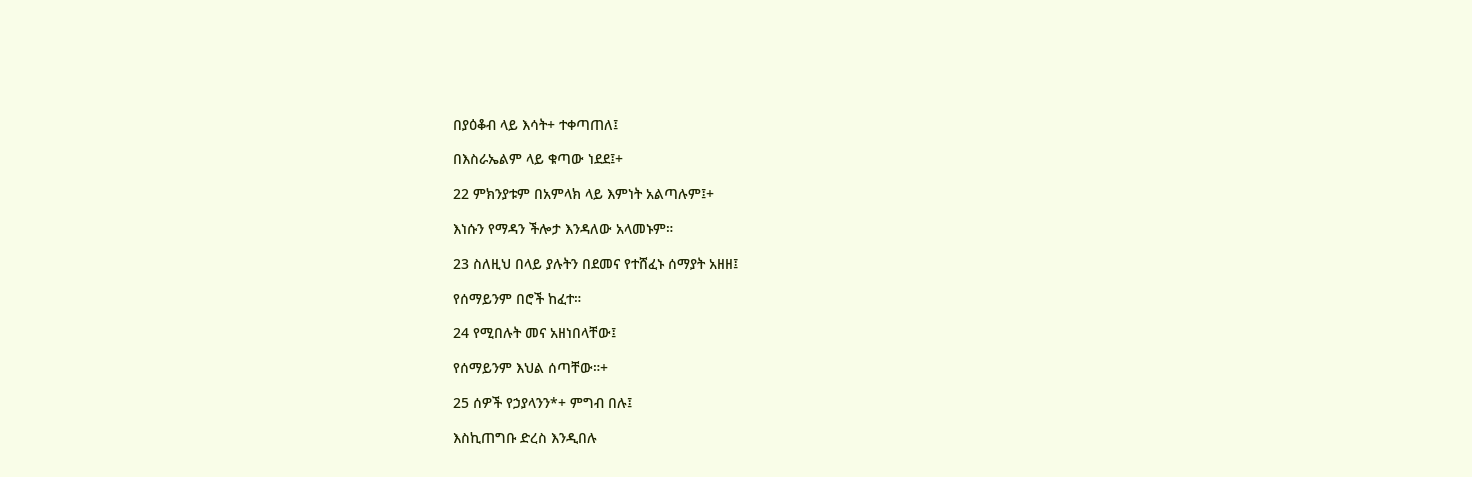በያዕቆብ ላይ እሳት+ ተቀጣጠለ፤

በእስራኤልም ላይ ቁጣው ነደደ፤+

22 ምክንያቱም በአምላክ ላይ እምነት አልጣሉም፤+

እነሱን የማዳን ችሎታ እንዳለው አላመኑም።

23 ስለዚህ በላይ ያሉትን በደመና የተሸፈኑ ሰማያት አዘዘ፤

የሰማይንም በሮች ከፈተ።

24 የሚበሉት መና አዘነበላቸው፤

የሰማይንም እህል ሰጣቸው።+

25 ሰዎች የኃያላንን*+ ምግብ በሉ፤

እስኪጠግቡ ድረስ እንዲበሉ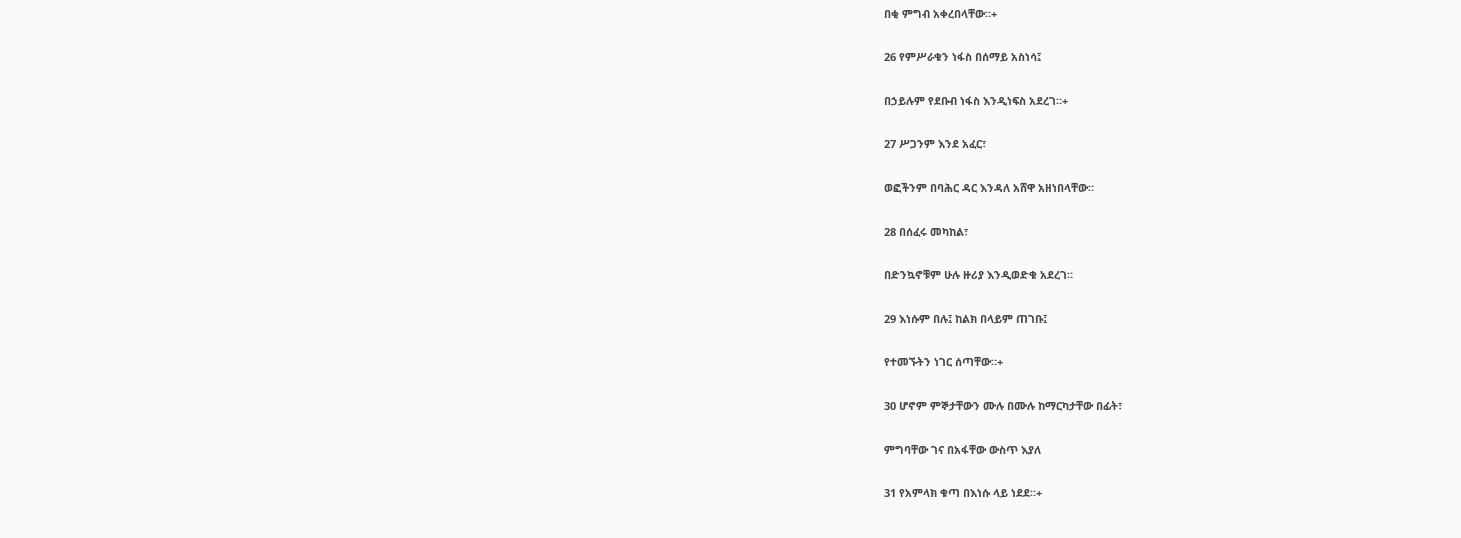በቂ ምግብ አቀረበላቸው።+

26 የምሥራቁን ነፋስ በሰማይ አስነሳ፤

በኃይሉም የደቡብ ነፋስ እንዲነፍስ አደረገ።+

27 ሥጋንም እንደ አፈር፣

ወፎችንም በባሕር ዳር እንዳለ አሸዋ አዘነበላቸው።

28 በሰፈሩ መካከል፣

በድንኳኖቹም ሁሉ ዙሪያ እንዲወድቁ አደረገ።

29 እነሱም በሉ፤ ከልክ በላይም ጠገቡ፤

የተመኙትን ነገር ሰጣቸው።+

30 ሆኖም ምኞታቸውን ሙሉ በሙሉ ከማርካታቸው በፊት፣

ምግባቸው ገና በአፋቸው ውስጥ እያለ

31 የአምላክ ቁጣ በእነሱ ላይ ነደደ።+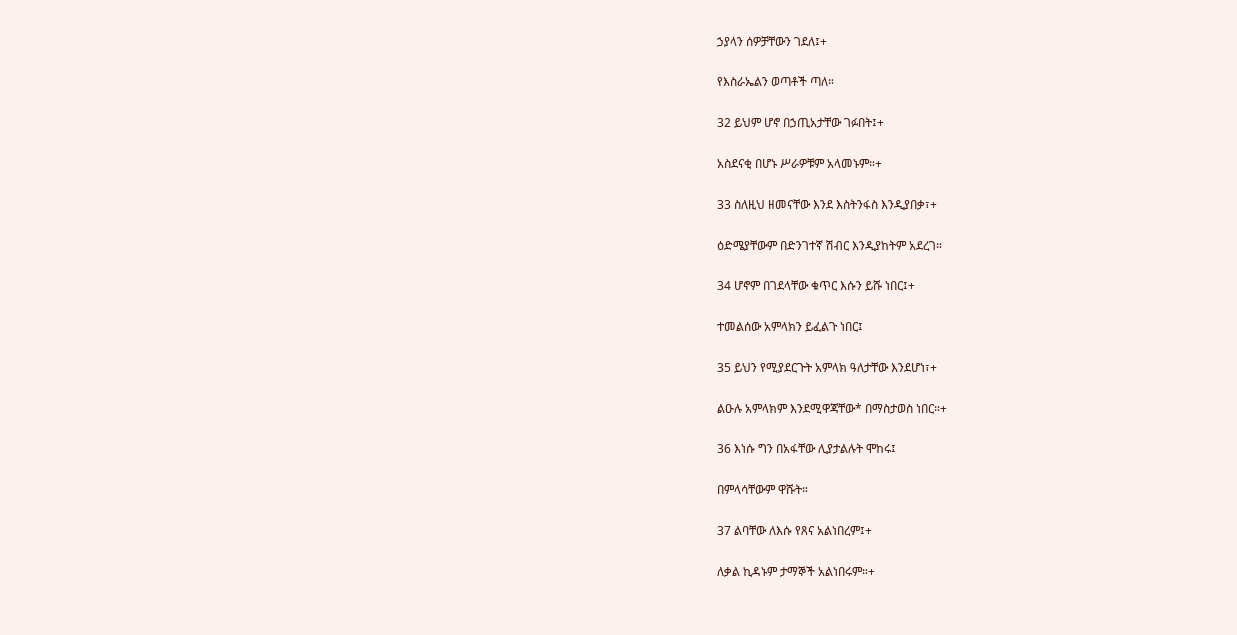ኃያላን ሰዎቻቸውን ገደለ፤+

የእስራኤልን ወጣቶች ጣለ።

32 ይህም ሆኖ በኃጢአታቸው ገፉበት፤+

አስደናቂ በሆኑ ሥራዎቹም አላመኑም።+

33 ስለዚህ ዘመናቸው እንደ እስትንፋስ እንዲያበቃ፣+

ዕድሜያቸውም በድንገተኛ ሽብር እንዲያከትም አደረገ።

34 ሆኖም በገደላቸው ቁጥር እሱን ይሹ ነበር፤+

ተመልሰው አምላክን ይፈልጉ ነበር፤

35 ይህን የሚያደርጉት አምላክ ዓለታቸው እንደሆነ፣+

ልዑሉ አምላክም እንደሚዋጃቸው* በማስታወስ ነበር።+

36 እነሱ ግን በአፋቸው ሊያታልሉት ሞከሩ፤

በምላሳቸውም ዋሹት።

37 ልባቸው ለእሱ የጸና አልነበረም፤+

ለቃል ኪዳኑም ታማኞች አልነበሩም።+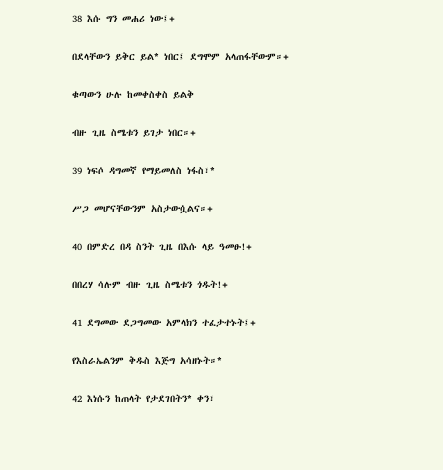38 እሱ ግን መሐሪ ነው፤+

በደላቸውን ይቅር ይል* ነበር፤ ደግሞም አላጠፋቸውም።+

ቁጣውን ሁሉ ከመቀስቀስ ይልቅ

ብዙ ጊዜ ስሜቱን ይገታ ነበር።+

39 ነፍሶ ዳግመኛ የማይመለስ ነፋስ፣*

ሥጋ መሆናቸውንም አስታውሷልና።+

40 በምድረ በዳ ስንት ጊዜ በእሱ ላይ ዓመፁ!+

በበረሃ ሳሉም ብዙ ጊዜ ስሜቱን ጎዱት!+

41 ደግመው ደጋግመው አምላክን ተፈታተኑት፤+

የእስራኤልንም ቅዱስ እጅግ አሳዘኑት።*

42 እነሱን ከጠላት የታደገበትን* ቀን፣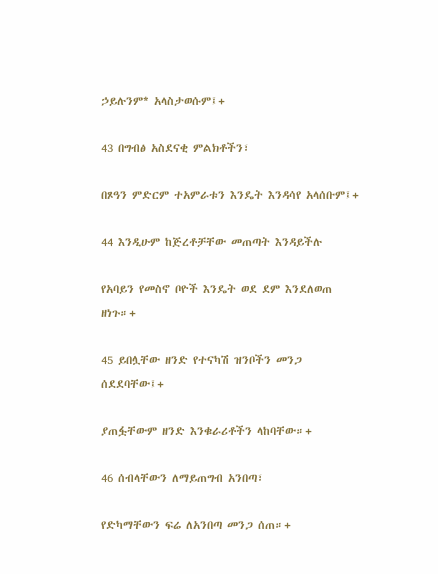ኃይሉንም* አላስታወሱም፤+

43 በግብፅ አስደናቂ ምልክቶችን፣

በጾዓን ምድርም ተአምራቱን እንዴት እንዳሳየ አላሰቡም፤+

44 እንዲሁም ከጅረቶቻቸው መጠጣት እንዳይችሉ

የአባይን የመስኖ ቦዮች እንዴት ወደ ደም እንደለወጠ ዘነጉ።+

45 ይበሏቸው ዘንድ የተናካሽ ዝንቦችን መንጋ ሰደደባቸው፤+

ያጠፏቸውም ዘንድ እንቁራሪቶችን ላከባቸው።+

46 ሰብላቸውን ለማይጠግብ አንበጣ፣

የድካማቸውን ፍሬ ለአንበጣ መንጋ ሰጠ።+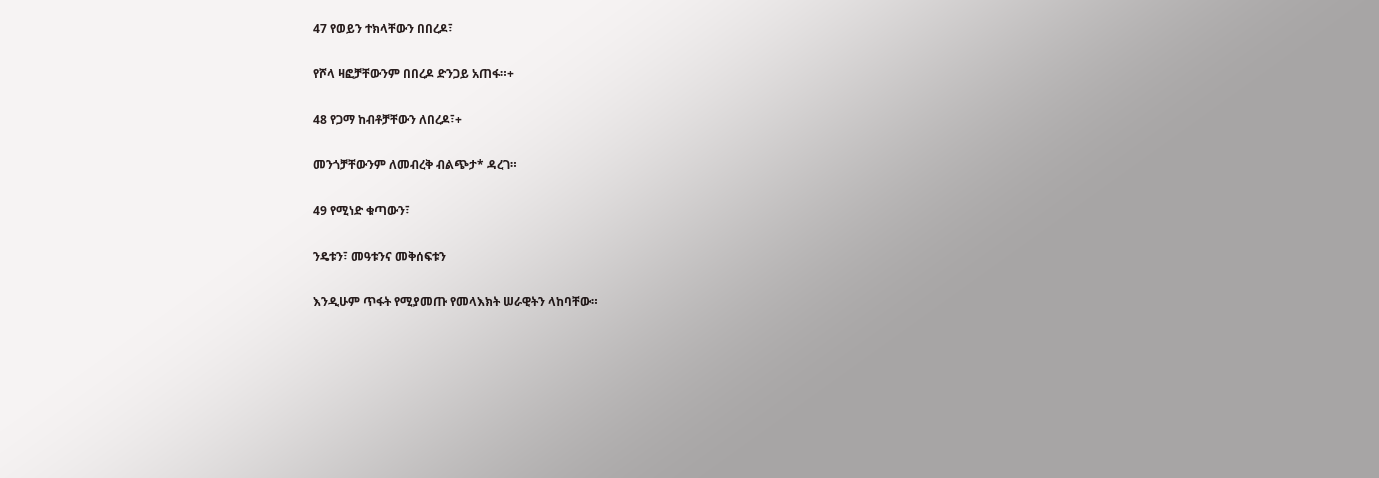47 የወይን ተክላቸውን በበረዶ፣

የሾላ ዛፎቻቸውንም በበረዶ ድንጋይ አጠፋ።+

48 የጋማ ከብቶቻቸውን ለበረዶ፣+

መንጎቻቸውንም ለመብረቅ ብልጭታ* ዳረገ።

49 የሚነድ ቁጣውን፣

ንዴቱን፣ መዓቱንና መቅሰፍቱን

እንዲሁም ጥፋት የሚያመጡ የመላእክት ሠራዊትን ላከባቸው።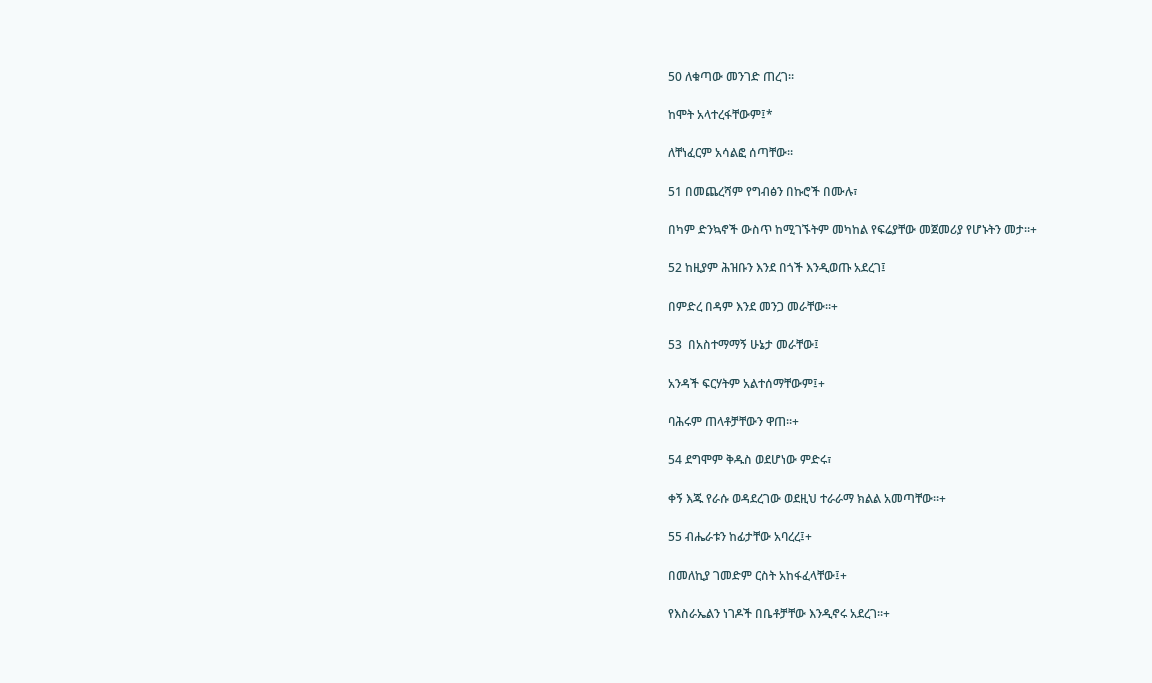50 ለቁጣው መንገድ ጠረገ።

ከሞት አላተረፋቸውም፤*

ለቸነፈርም አሳልፎ ሰጣቸው።

51 በመጨረሻም የግብፅን በኩሮች በሙሉ፣

በካም ድንኳኖች ውስጥ ከሚገኙትም መካከል የፍሬያቸው መጀመሪያ የሆኑትን መታ።+

52 ከዚያም ሕዝቡን እንደ በጎች እንዲወጡ አደረገ፤

በምድረ በዳም እንደ መንጋ መራቸው።+

53  በአስተማማኝ ሁኔታ መራቸው፤

አንዳች ፍርሃትም አልተሰማቸውም፤+

ባሕሩም ጠላቶቻቸውን ዋጠ።+

54 ደግሞም ቅዱስ ወደሆነው ምድሩ፣

ቀኝ እጁ የራሱ ወዳደረገው ወደዚህ ተራራማ ክልል አመጣቸው።+

55 ብሔራቱን ከፊታቸው አባረረ፤+

በመለኪያ ገመድም ርስት አከፋፈላቸው፤+

የእስራኤልን ነገዶች በቤቶቻቸው እንዲኖሩ አደረገ።+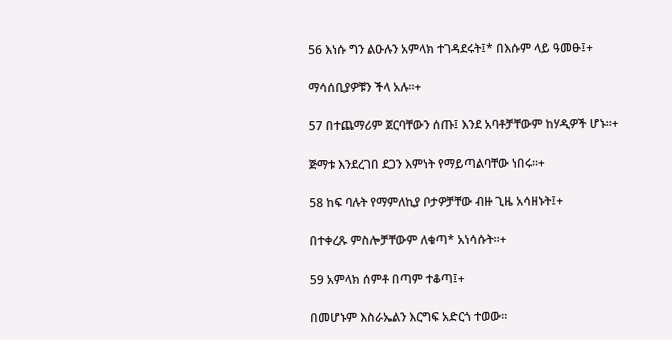56 እነሱ ግን ልዑሉን አምላክ ተገዳደሩት፤* በእሱም ላይ ዓመፁ፤+

ማሳሰቢያዎቹን ችላ አሉ።+

57 በተጨማሪም ጀርባቸውን ሰጡ፤ እንደ አባቶቻቸውም ከሃዲዎች ሆኑ።+

ጅማቱ እንደረገበ ደጋን እምነት የማይጣልባቸው ነበሩ።+

58 ከፍ ባሉት የማምለኪያ ቦታዎቻቸው ብዙ ጊዜ አሳዘኑት፤+

በተቀረጹ ምስሎቻቸውም ለቁጣ* አነሳሱት።+

59 አምላክ ሰምቶ በጣም ተቆጣ፤+

በመሆኑም እስራኤልን እርግፍ አድርጎ ተወው።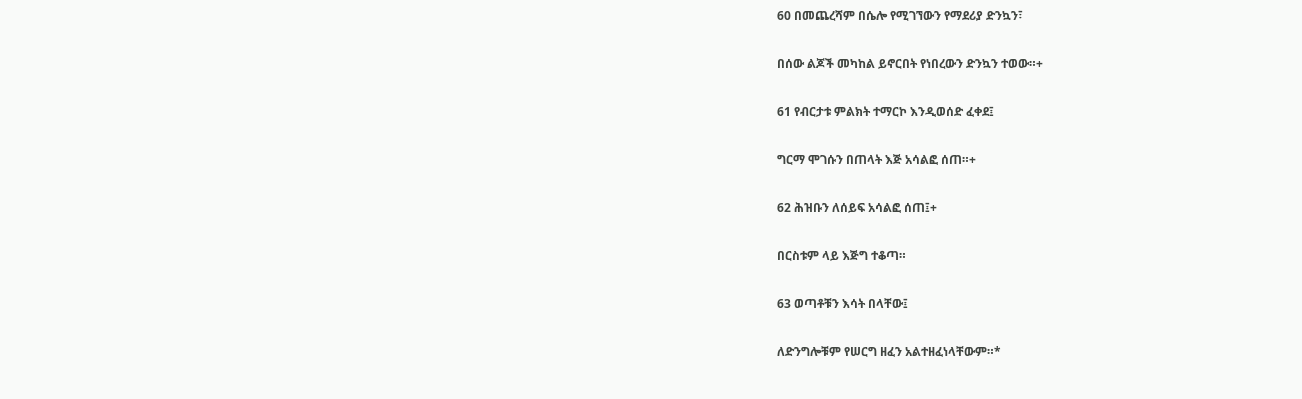60 በመጨረሻም በሴሎ የሚገኘውን የማደሪያ ድንኳን፣

በሰው ልጆች መካከል ይኖርበት የነበረውን ድንኳን ተወው።+

61 የብርታቱ ምልክት ተማርኮ እንዲወሰድ ፈቀደ፤

ግርማ ሞገሱን በጠላት እጅ አሳልፎ ሰጠ።+

62 ሕዝቡን ለሰይፍ አሳልፎ ሰጠ፤+

በርስቱም ላይ እጅግ ተቆጣ።

63 ወጣቶቹን እሳት በላቸው፤

ለድንግሎቹም የሠርግ ዘፈን አልተዘፈነላቸውም።*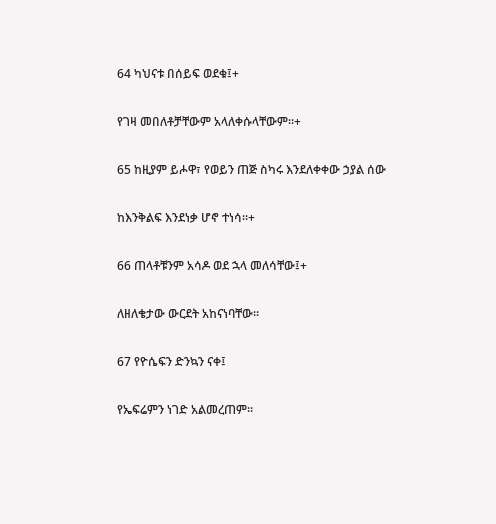64 ካህናቱ በሰይፍ ወደቁ፤+

የገዛ መበለቶቻቸውም አላለቀሱላቸውም።+

65 ከዚያም ይሖዋ፣ የወይን ጠጅ ስካሩ እንደለቀቀው ኃያል ሰው

ከእንቅልፍ እንደነቃ ሆኖ ተነሳ።+

66 ጠላቶቹንም አሳዶ ወደ ኋላ መለሳቸው፤+

ለዘለቄታው ውርደት አከናነባቸው።

67 የዮሴፍን ድንኳን ናቀ፤

የኤፍሬምን ነገድ አልመረጠም።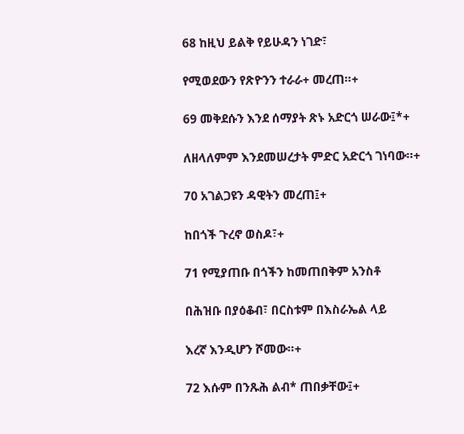68 ከዚህ ይልቅ የይሁዳን ነገድ፣

የሚወደውን የጽዮንን ተራራ+ መረጠ።+

69 መቅደሱን እንደ ሰማያት ጽኑ አድርጎ ሠራው፤*+

ለዘላለምም እንደመሠረታት ምድር አድርጎ ገነባው።+

70 አገልጋዩን ዳዊትን መረጠ፤+

ከበጎች ጉረኖ ወስዶ፣+

71 የሚያጠቡ በጎችን ከመጠበቅም አንስቶ

በሕዝቡ በያዕቆብ፣ በርስቱም በእስራኤል ላይ

እረኛ እንዲሆን ሾመው።+

72 እሱም በንጹሕ ልብ* ጠበቃቸው፤+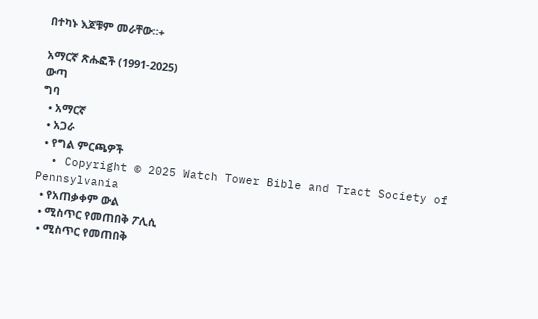በተካኑ እጆቹም መራቸው።+

አማርኛ ጽሑፎች (1991-2025)
ውጣ
ግባ
  • አማርኛ
  • አጋራ
  • የግል ምርጫዎች
  • Copyright © 2025 Watch Tower Bible and Tract Society of Pennsylvania
  • የአጠቃቀም ውል
  • ሚስጥር የመጠበቅ ፖሊሲ
  • ሚስጥር የመጠበቅ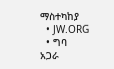ማስተካከያ
  • JW.ORG
  • ግባ
አጋራ